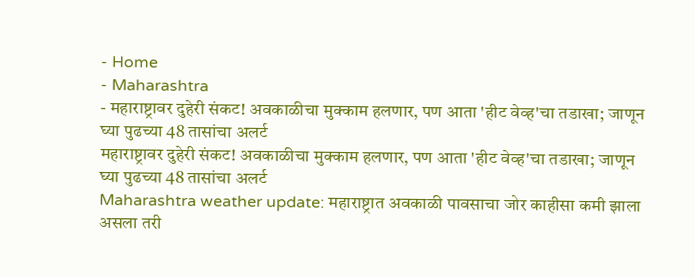- Home
- Maharashtra
- महाराष्ट्रावर दुहेरी संकट! अवकाळीचा मुक्काम हलणार, पण आता 'हीट वेव्ह'चा तडाखा; जाणून घ्या पुढच्या 48 तासांचा अलर्ट
महाराष्ट्रावर दुहेरी संकट! अवकाळीचा मुक्काम हलणार, पण आता 'हीट वेव्ह'चा तडाखा; जाणून घ्या पुढच्या 48 तासांचा अलर्ट
Maharashtra weather update: महाराष्ट्रात अवकाळी पावसाचा जोर काहीसा कमी झाला असला तरी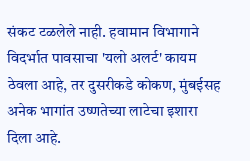संकट टळलेले नाही. हवामान विभागाने विदर्भात पावसाचा 'यलो अलर्ट' कायम ठेवला आहे, तर दुसरीकडे कोकण, मुंबईसह अनेक भागांत उष्णतेच्या लाटेचा इशारा दिला आहे.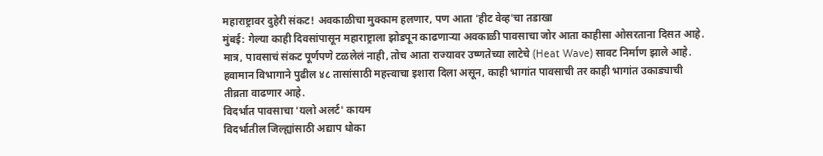महाराष्ट्रावर दुहेरी संकट! अवकाळीचा मुक्काम हलणार, पण आता 'हीट वेव्ह'चा तडाखा
मुंबई: गेल्या काही दिवसांपासून महाराष्ट्राला झोडपून काढणाऱ्या अवकाळी पावसाचा जोर आता काहीसा ओसरताना दिसत आहे. मात्र, पावसाचं संकट पूर्णपणे टळलेलं नाही, तोच आता राज्यावर उष्णतेच्या लाटेचे (Heat Wave) सावट निर्माण झाले आहे. हवामान विभागाने पुढील ४८ तासांसाठी महत्त्वाचा इशारा दिला असून, काही भागांत पावसाची तर काही भागांत उकाड्याची तीव्रता वाढणार आहे.
विदर्भात पावसाचा 'यलो अलर्ट' कायम
विदर्भातील जिल्ह्यांसाठी अद्याप धोका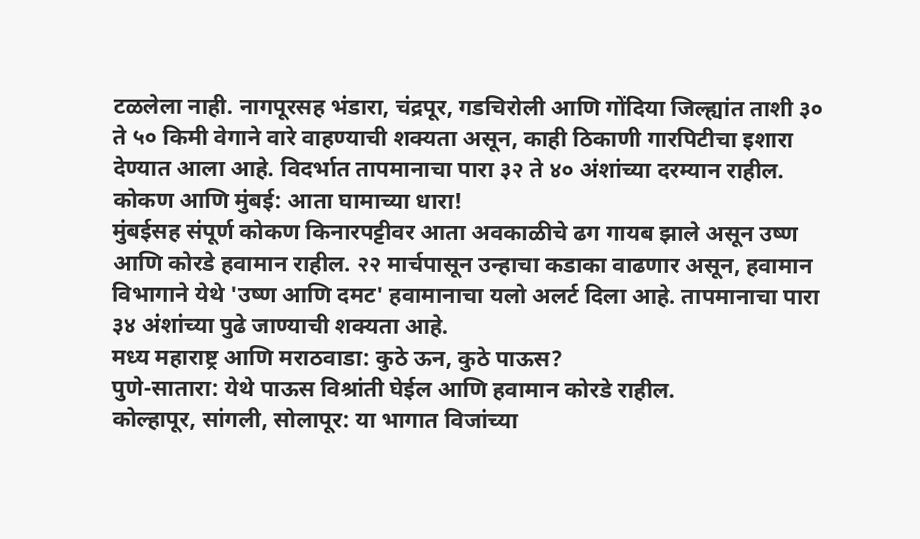टळलेला नाही. नागपूरसह भंडारा, चंद्रपूर, गडचिरोली आणि गोंदिया जिल्ह्यांत ताशी ३० ते ५० किमी वेगाने वारे वाहण्याची शक्यता असून, काही ठिकाणी गारपिटीचा इशारा देण्यात आला आहे. विदर्भात तापमानाचा पारा ३२ ते ४० अंशांच्या दरम्यान राहील.
कोकण आणि मुंबई: आता घामाच्या धारा!
मुंबईसह संपूर्ण कोकण किनारपट्टीवर आता अवकाळीचे ढग गायब झाले असून उष्ण आणि कोरडे हवामान राहील. २२ मार्चपासून उन्हाचा कडाका वाढणार असून, हवामान विभागाने येथे 'उष्ण आणि दमट' हवामानाचा यलो अलर्ट दिला आहे. तापमानाचा पारा ३४ अंशांच्या पुढे जाण्याची शक्यता आहे.
मध्य महाराष्ट्र आणि मराठवाडा: कुठे ऊन, कुठे पाऊस?
पुणे-सातारा: येथे पाऊस विश्रांती घेईल आणि हवामान कोरडे राहील.
कोल्हापूर, सांगली, सोलापूर: या भागात विजांच्या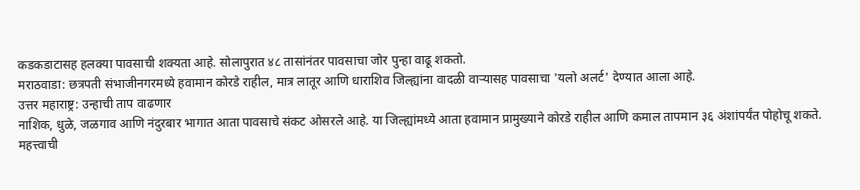कडकडाटासह हलक्या पावसाची शक्यता आहे. सोलापुरात ४८ तासांनंतर पावसाचा जोर पुन्हा वाढू शकतो.
मराठवाडा: छत्रपती संभाजीनगरमध्ये हवामान कोरडे राहील, मात्र लातूर आणि धाराशिव जिल्ह्यांना वादळी वाऱ्यासह पावसाचा 'यलो अलर्ट' देण्यात आला आहे.
उत्तर महाराष्ट्र: उन्हाची ताप वाढणार
नाशिक, धुळे, जळगाव आणि नंदुरबार भागात आता पावसाचे संकट ओसरले आहे. या जिल्ह्यांमध्ये आता हवामान प्रामुख्याने कोरडे राहील आणि कमाल तापमान ३६ अंशांपर्यंत पोहोचू शकते.
महत्त्वाची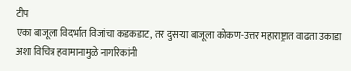टीप
एका बाजूला विदर्भात विजांचा कडकडाट, तर दुसऱ्या बाजूला कोकण-उत्तर महाराष्ट्रात वाढता उकाडा अशा विचित्र हवामानामुळे नागरिकांनी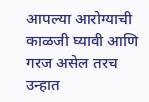आपल्या आरोग्याची काळजी घ्यावी आणि गरज असेल तरच उन्हात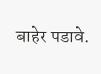बाहेर पडावे.